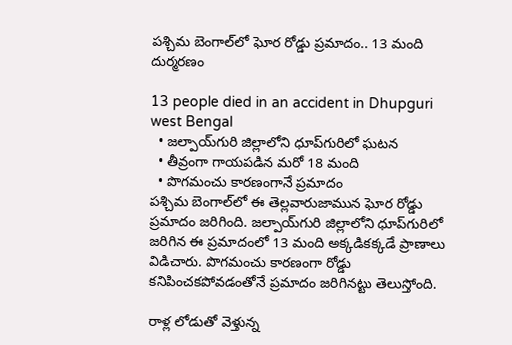పశ్చిమ బెంగాల్‌లో ఘోర రోడ్డు ప్రమాదం.. 13 మంది దుర్మరణం

13 people died in an accident in Dhupguri west Bengal
  • జల్పాయ్‌గురి జిల్లాలోని ధూప్‌గురిలో ఘటన
  • తీవ్రంగా గాయపడిన మరో 18 మంది
  • పొగమంచు కారణంగానే ప్రమాదం
పశ్చిమ బెంగాల్‌లో ఈ తెల్లవారుజామున ఘోర రోడ్డు ప్రమాదం జరిగింది. జల్పాయ్‌గురి జిల్లాలోని ధూప్‌గురిలో జరిగిన ఈ ప్రమాదంలో 13 మంది అక్కడికక్కడే ప్రాణాలు విడిచారు. పొగమంచు కారణంగా రోడ్డు కనిపించకపోవడంతోనే ప్రమాదం జరిగినట్టు తెలుస్తోంది.

రాళ్ల లోడుతో వెళ్తున్న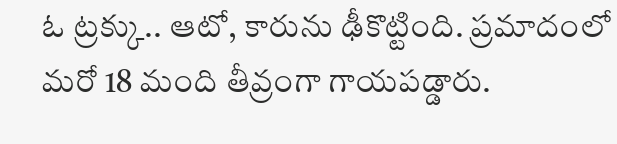ఓ ట్రక్కు.. ఆటో, కారును ఢీకొట్టింది. ప్రమాదంలో మరో 18 మంది తీవ్రంగా గాయపడ్డారు.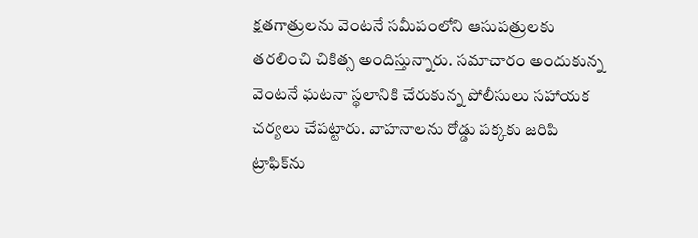క్షతగాత్రులను వెంటనే సమీపంలోని ఆసుపత్రులకు తరలించి చికిత్స అందిస్తున్నారు. సమాచారం అందుకున్న వెంటనే ఘటనా స్థలానికి చేరుకున్న పోలీసులు సహాయక చర్యలు చేపట్టారు. వాహనాలను రోడ్డు పక్కకు జరిపి ట్రాఫిక్‌ను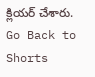క్లియర్ చేశారు.
Go Back to Shorts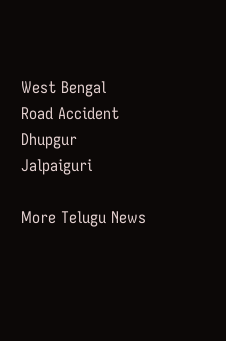West Bengal
Road Accident
Dhupgur
Jalpaiguri

More Telugu News